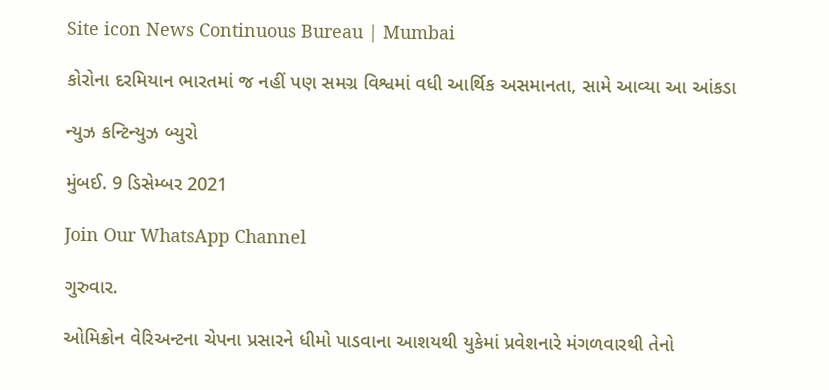Site icon News Continuous Bureau | Mumbai

કોરોના દરમિયાન ભારતમાં જ નહીં પણ સમગ્ર વિશ્વમાં વધી આર્થિક અસમાનતા, સામે આવ્યા આ આંકડા

ન્યુઝ કન્ટિન્યુઝ બ્યુરો

મુંબઈ. 9 ડિસેમ્બર 2021

Join Our WhatsApp Channel

ગુરુવાર.

ઓમિક્રોન વેરિઅન્ટના ચેપના પ્રસારને ધીમો પાડવાના આશયથી યુકેમાં પ્રવેશનારે મંગળવારથી તેનો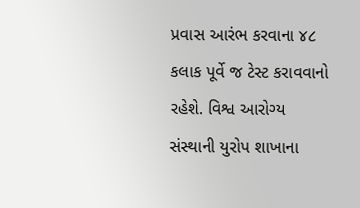પ્રવાસ આરંભ કરવાના ૪૮ કલાક પૂર્વે જ ટેસ્ટ કરાવવાનો રહેશે. વિશ્વ આરોગ્ય સંસ્થાની યુરોપ શાખાના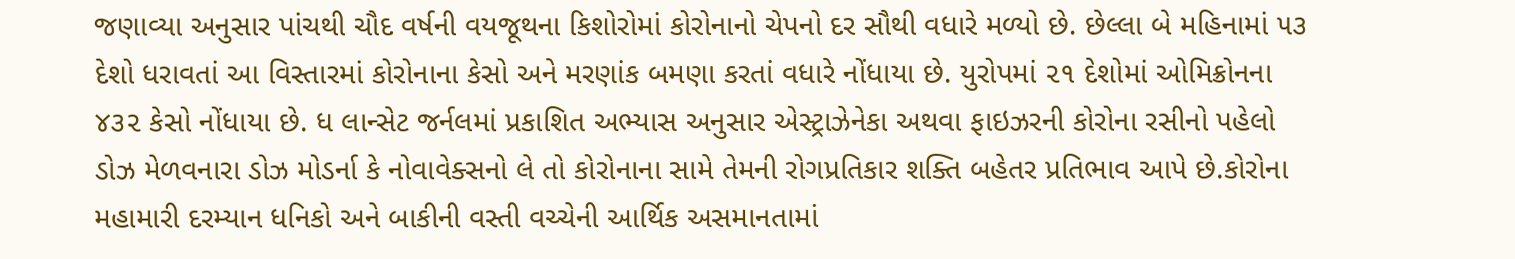જણાવ્યા અનુસાર પાંચથી ચૌદ વર્ષની વયજૂથના કિશોરોમાં કોરોનાનો ચેપનો દર સૌથી વધારે મળ્યો છે. છેલ્લા બે મહિનામાં ૫૩ દેશો ધરાવતાં આ વિસ્તારમાં કોરોનાના કેસો અને મરણાંક બમણા કરતાં વધારે નોંધાયા છે. યુરોપમાં ૨૧ દેશોમાં ઓમિક્રોનના ૪૩૨ કેસો નોંધાયા છે. ધ લાન્સેટ જર્નલમાં પ્રકાશિત અભ્યાસ અનુસાર એસ્ટ્રાઝેનેકા અથવા ફાઇઝરની કોરોના રસીનો પહેલો ડોઝ મેળવનારા ડોઝ મોડર્ના કે નોવાવેક્સનો લે તો કોરોનાના સામે તેમની રોગપ્રતિકાર શક્તિ બહેતર પ્રતિભાવ આપે છે.કોરોના મહામારી દરમ્યાન ધનિકો અને બાકીની વસ્તી વચ્ચેની આર્થિક અસમાનતામાં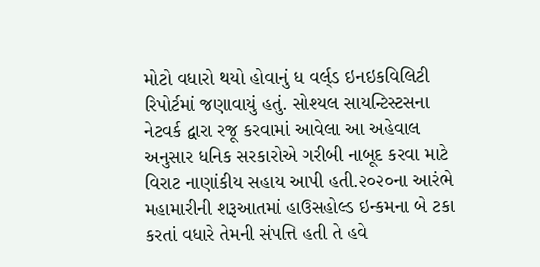મોટો વધારો થયો હોવાનું ધ વર્લ્‌ડ ઇનઇકવિલિટી રિપોર્ટમાં જણાવાયું હતું. સોશ્યલ સાયન્ટિસ્ટસના નેટવર્ક દ્વારા રજૂ કરવામાં આવેલા આ અહેવાલ અનુસાર ધનિક સરકારોએ ગરીબી નાબૂદ કરવા માટે વિરાટ નાણાંકીય સહાય આપી હતી.૨૦૨૦ના આરંભે મહામારીની શરૂઆતમાં હાઉસહોલ્ડ ઇન્કમના બે ટકા કરતાં વધારે તેમની સંપત્તિ હતી તે હવે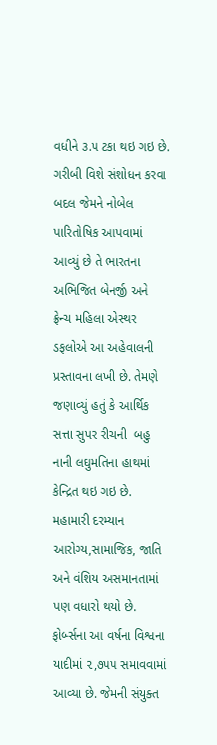વધીને ૩.૫ ટકા થઇ ગઇ છે. ગરીબી વિશે સંશોધન કરવા બદલ જેમને નોબેલ પારિતોષિક આપવામાં આવ્યું છે તે ભારતના અભિજિત બેનર્જી અને ફ્રેન્ચ મહિલા એસ્થર ડફલોએ આ અહેવાલની પ્રસ્તાવના લખી છે. તેમણે જણાવ્યું હતું કે આર્થિક સત્તા સુપર રીચની  બહુ નાની લઘુમતિના હાથમાં કેન્દ્રિત થઇ ગઇ છે. મહામારી દરમ્યાન આરોગ્ય,સામાજિક, જાતિ અને વંશિય અસમાનતામાં પણ વધારો થયો છે.  ફોર્બ્સના આ વર્ષના વિશ્વના યાદીમાં ૨,૭૫૫ સમાવવામાં આવ્યા છે. જેમની સંયુક્ત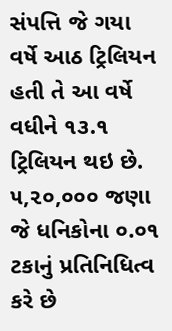સંપત્તિ જે ગયા વર્ષે આઠ ટ્રિલિયન હતી તે આ વર્ષે વધીને ૧૩.૧ ટ્રિલિયન થઇ છે. ૫,૨૦,૦૦૦ જણા જે ધનિકોના ૦.૦૧ ટકાનું પ્રતિનિધિત્વ કરે છે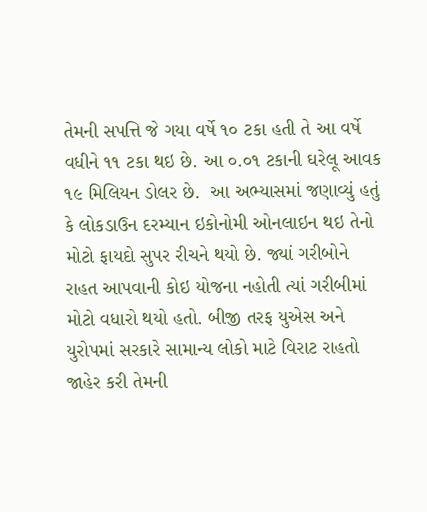તેમની સપત્તિ જે ગયા વર્ષે ૧૦ ટકા હતી તે આ વર્ષે વધીને ૧૧ ટકા થઇ છે. આ ૦.૦૧ ટકાની ઘરેલૂ આવક ૧૯ મિલિયન ડોલર છે.  આ અભ્યાસમાં જણાવ્યું હતું કે લોકડાઉન દરમ્યાન ઇકોનોમી ઓનલાઇન થઇ તેનો મોટો ફાયદો સુપર રીચને થયો છે. જ્યાં ગરીબોને રાહત આપવાની કોઇ યોજના નહોતી ત્યાં ગરીબીમાં મોટો વધારો થયો હતો. બીજી તરફ યુએસ અને યુરોપમાં સરકારે સામાન્ય લોકો માટે વિરાટ રાહતો જાહેર કરી તેમની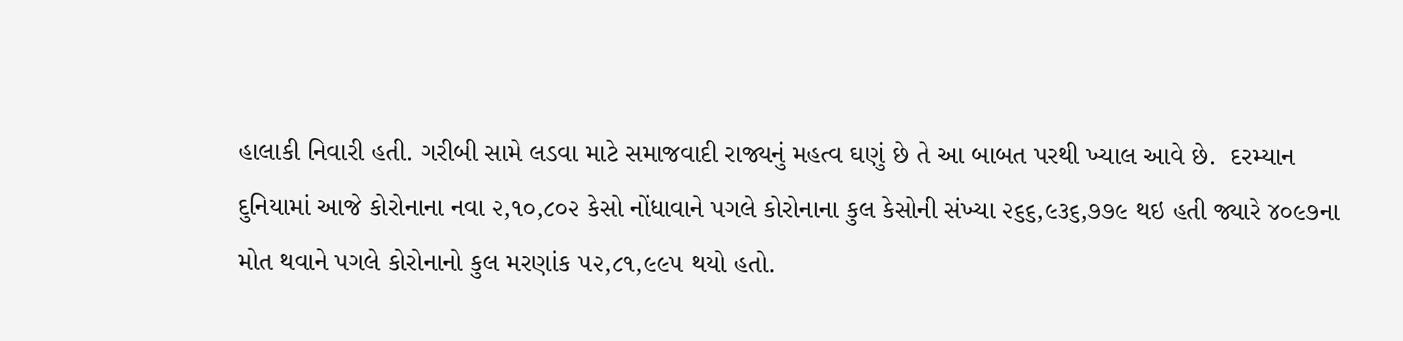હાલાકી નિવારી હતી. ગરીબી સામે લડવા માટે સમાજવાદી રાજ્યનું મહત્વ ઘણું છે તે આ બાબત પરથી ખ્યાલ આવે છે.  દરમ્યાન દુનિયામાં આજે કોરોનાના નવા ૨,૧૦,૮૦૨ કેસો નોંધાવાને પગલે કોરોનાના કુલ કેસોની સંખ્યા ૨૬૬,૯૩૬,૭૭૯ થઇ હતી જ્યારે ૪૦૯૭ના મોત થવાને પગલે કોરોનાનો કુલ મરણાંક ૫૨,૮૧,૯૯૫ થયો હતો.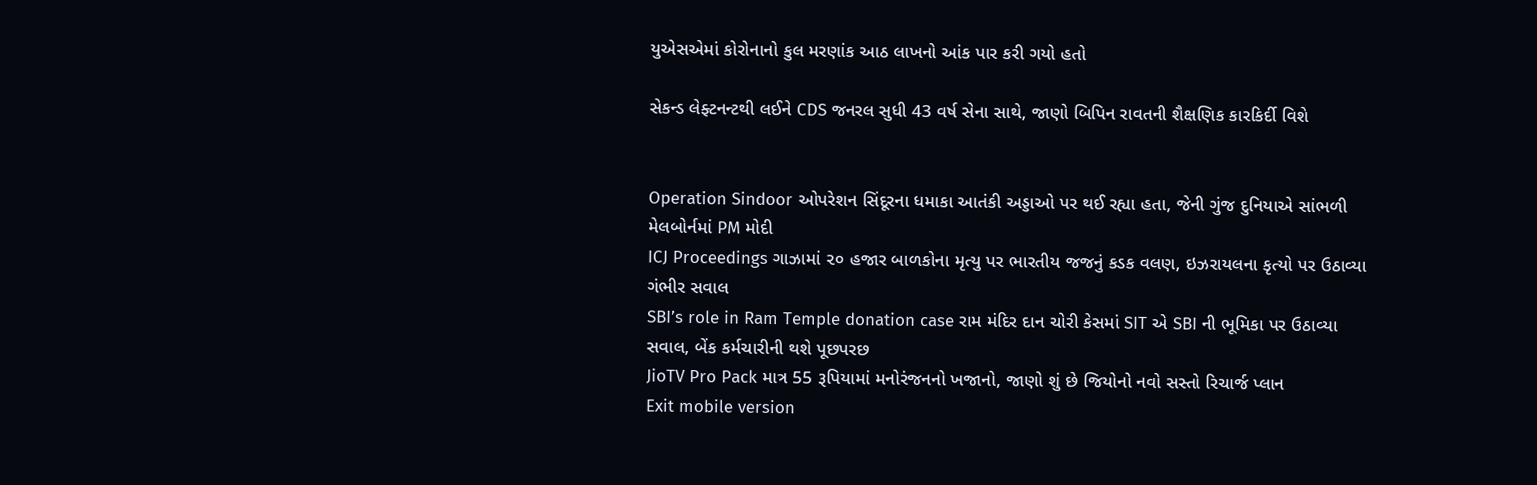યુએસએમાં કોરોનાનો કુલ મરણાંક આઠ લાખનો આંક પાર કરી ગયો હતો

સેકન્ડ લેફ્ટનન્ટથી લઈને CDS જનરલ સુધી 43 વર્ષ સેના સાથે, જાણો બિપિન રાવતની શૈક્ષણિક કારકિર્દી વિશે


Operation Sindoor ઓપરેશન સિંદૂરના ધમાકા આતંકી અડ્ડાઓ પર થઈ રહ્યા હતા, જેની ગુંજ દુનિયાએ સાંભળી મેલબોર્નમાં PM મોદી
ICJ Proceedings ગાઝામાં ૨૦ હજાર બાળકોના મૃત્યુ પર ભારતીય જજનું કડક વલણ, ઇઝરાયલના કૃત્યો પર ઉઠાવ્યા ગંભીર સવાલ
SBI’s role in Ram Temple donation case રામ મંદિર દાન ચોરી કેસમાં SIT એ SBI ની ભૂમિકા પર ઉઠાવ્યા સવાલ, બેંક કર્મચારીની થશે પૂછપરછ
JioTV Pro Pack માત્ર 55 રૂપિયામાં મનોરંજનનો ખજાનો, જાણો શું છે જિયોનો નવો સસ્તો રિચાર્જ પ્લાન
Exit mobile version